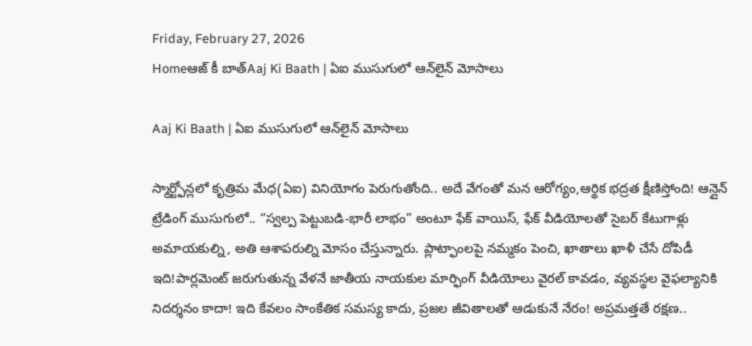Friday, February 27, 2026
Homeఆజ్ కీ బాత్Aaj Ki Baath | ఏఐ ముసుగులో ఆన్‌లైన్ మోసాలు

Aaj Ki Baath | ఏఐ ముసుగులో ఆన్‌లైన్ మోసాలు

స్మార్ట్ఫోన్లలో కృత్రిమ మేధ(ఏఐ) వినియోగం పెరుగుతోంది.. అదే వేగంతో మన ఆరోగ్యం,ఆర్థిక భద్రత క్షీణిస్తోంది! ఆన్లైన్ ట్రేడింగ్ ముసుగులో.. “స్వల్ప పెట్టుబడి-భారీ లాభం” అంటూ ఫేక్ వాయిస్, ఫేక్ వీడియోలతో సైబర్ కేటుగాళ్లు అమాయకుల్ని, అతి ఆశాపరుల్ని మోసం చేస్తున్నారు. ప్లాట్ఫాంలపై నమ్మకం పెంచి, ఖాతాలు ఖాళీ చేసే దోపిడీ ఇది!పార్లమెంట్ జరుగుతున్న వేళనే జాతీయ నాయకుల మార్ఫింగ్ వీడియోలు వైరల్ కావడం, వ్యవస్థల వైఫల్యానికి నిదర్శనం కాదా! ఇది కేవలం సాంకేతిక సమస్య కాదు, ప్రజల జీవితాలతో ఆడుకునే నేరం! అప్రమత్తతే రక్షణ..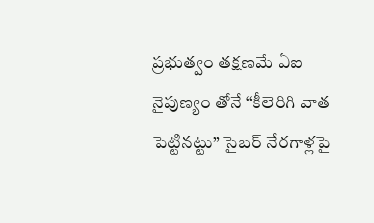ప్రభుత్వం తక్షణమే ఏఐ నైపుణ్యం తోనే “కీలెరిగి వాత పెట్టినట్టు” సైబర్ నేరగాళ్లపై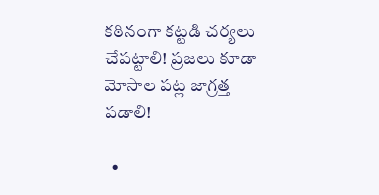కఠినంగా కట్టడి చర్యలు చేపట్టాలి! ప్రజలు కూడా మోసాల పట్ల జాగ్రత్త పడాలి!

  •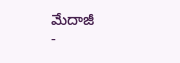మేదాజీ
-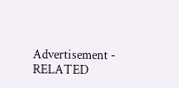Advertisement -
RELATED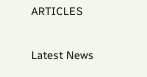ARTICLES

Latest News